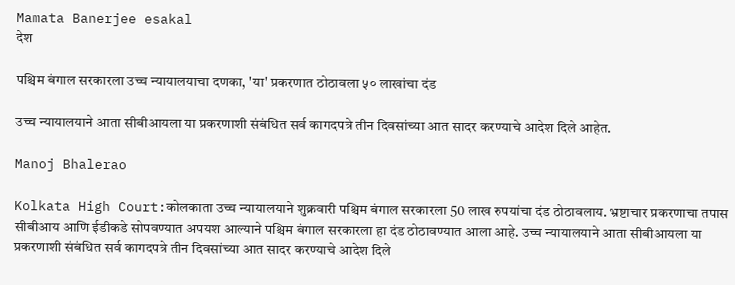Mamata Banerjee esakal
देश

पश्चिम बंगाल सरकारला उच्च न्यायालयाचा दणका, 'या' प्रकरणात ठोठावला ५० लाखांचा दंड

उच्च न्यायालयाने आता सीबीआयला या प्रकरणाशी संबंधित सर्व कागदपत्रे तीन दिवसांच्या आत सादर करण्याचे आदेश दिले आहेत.

Manoj Bhalerao

Kolkata High Court:कोलकाता उच्च न्यायालयाने शुक्रवारी पश्चिम बंगाल सरकारला 50 लाख रुपयांचा दंड ठोठावलाय. भ्रष्टाचार प्रकरणाचा तपास सीबीआय आणि ईडीकडे सोपवण्यात अपयश आल्याने पश्चिम बंगाल सरकारला हा दंड ठोठावण्यात आला आहे. उच्च न्यायालयाने आता सीबीआयला या प्रकरणाशी संबंधित सर्व कागदपत्रे तीन दिवसांच्या आत सादर करण्याचे आदेश दिले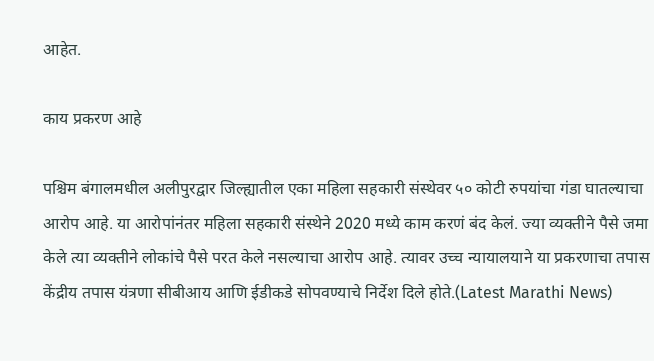आहेत.

काय प्रकरण आहे

पश्चिम बंगालमधील अलीपुरद्वार जिल्ह्यातील एका महिला सहकारी संस्थेवर ५० कोटी रुपयांचा गंडा घातल्याचा आरोप आहे. या आरोपांनंतर महिला सहकारी संस्थेने 2020 मध्ये काम करणं बंद केलं. ज्या व्यक्तीने पैसे जमा केले त्या व्यक्तीने लोकांचे पैसे परत केले नसल्याचा आरोप आहे. त्यावर उच्च न्यायालयाने या प्रकरणाचा तपास केंद्रीय तपास यंत्रणा सीबीआय आणि ईडीकडे सोपवण्याचे निर्देश दिले होते.(Latest Marathi News)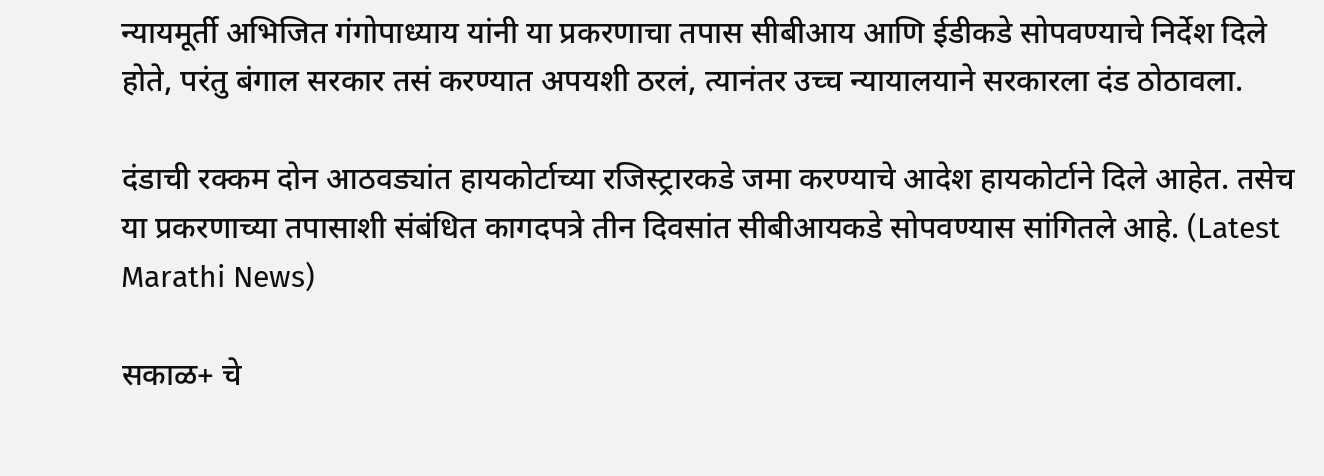न्यायमूर्ती अभिजित गंगोपाध्याय यांनी या प्रकरणाचा तपास सीबीआय आणि ईडीकडे सोपवण्याचे निर्देश दिले होते, परंतु बंगाल सरकार तसं करण्यात अपयशी ठरलं, त्यानंतर उच्च न्यायालयाने सरकारला दंड ठोठावला.

दंडाची रक्कम दोन आठवड्यांत हायकोर्टाच्या रजिस्ट्रारकडे जमा करण्याचे आदेश हायकोर्टाने दिले आहेत. तसेच या प्रकरणाच्या तपासाशी संबंधित कागदपत्रे तीन दिवसांत सीबीआयकडे सोपवण्यास सांगितले आहे. (Latest Marathi News)

सकाळ+ चे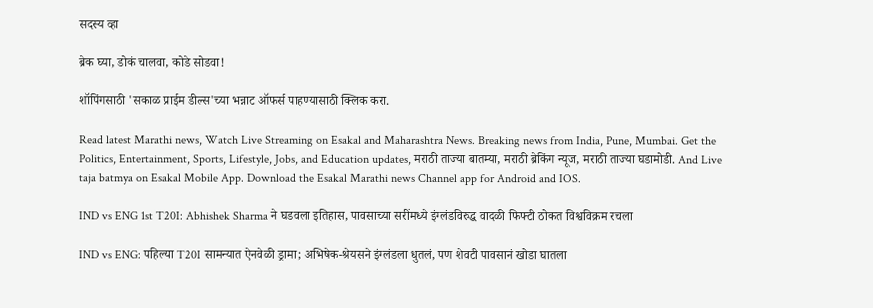सदस्य व्हा

ब्रेक घ्या, डोकं चालवा, कोडे सोडवा!

शॉपिंगसाठी 'सकाळ प्राईम डील्स'च्या भन्नाट ऑफर्स पाहण्यासाठी क्लिक करा.

Read latest Marathi news, Watch Live Streaming on Esakal and Maharashtra News. Breaking news from India, Pune, Mumbai. Get the Politics, Entertainment, Sports, Lifestyle, Jobs, and Education updates, मराठी ताज्या बातम्या, मराठी ब्रेकिंग न्यूज, मराठी ताज्या घडामोडी. And Live taja batmya on Esakal Mobile App. Download the Esakal Marathi news Channel app for Android and IOS.

IND vs ENG 1st T20I: Abhishek Sharma ने घडवला इतिहास, पावसाच्या सरींमध्ये इंग्लंडविरुद्ध वादळी फिफ्टी ठोकत विश्वविक्रम रचला

IND vs ENG: पहिल्या T20I सामन्यात ऐनवेळी ड्रामा; अभिषेक-श्रेयसने इंग्लंडला धुतलं, पण शेवटी पावसानं खोडा घातला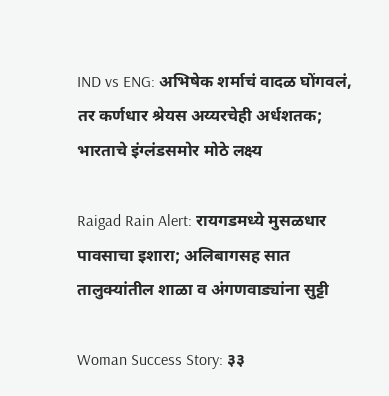IND vs ENG: अभिषेक शर्माचं वादळ घोंगवलं, तर कर्णधार श्रेयस अय्यरचेही अर्धशतक; भारताचे इंग्लंडसमोर मोठे लक्ष्य

Raigad Rain Alert: रायगडमध्ये मुसळधार पावसाचा इशारा; अलिबागसह सात तालुक्यांतील शाळा व अंगणवाड्यांना सुट्टी

Woman Success Story: ३३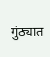गुंठ्यात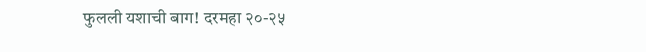फुलली यशाची बाग! दरमहा २०-२५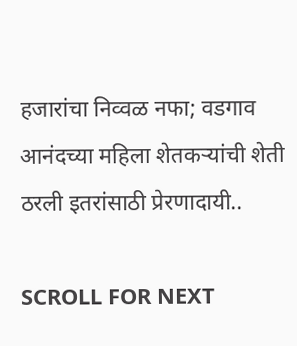हजारांचा निव्वळ नफा; वडगाव आनंदच्या महिला शेतकऱ्यांची शेती ठरली इतरांसाठी प्रेरणादायी..

SCROLL FOR NEXT